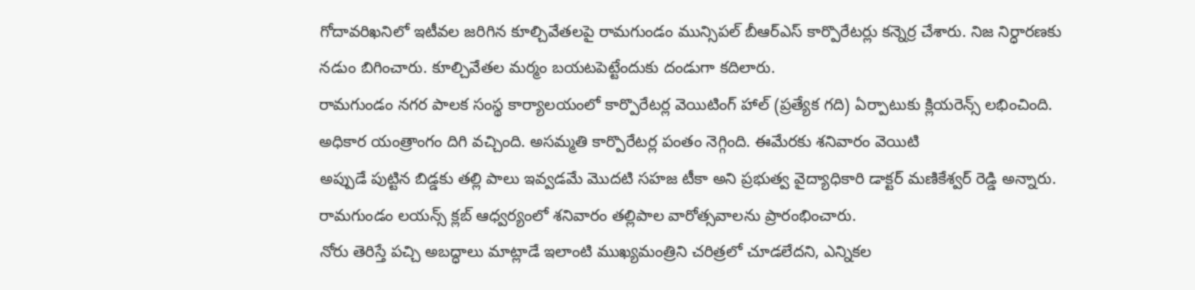గోదావరిఖనిలో ఇటీవల జరిగిన కూల్చివేతలపై రామగుండం మున్సిపల్ బీఆర్ఎస్ కార్పొరేటర్లు కన్నెర్ర చేశారు. నిజ నిర్ధారణకు నడుం బిగించారు. కూల్చివేతల మర్మం బయటపెట్టేందుకు దండుగా కదిలారు.
రామగుండం నగర పాలక సంస్థ కార్యాలయంలో కార్పొరేటర్ల వెయిటింగ్ హాల్ (ప్రత్యేక గది) ఏర్పాటుకు క్లియరెన్స్ లభించింది. అధికార యంత్రాంగం దిగి వచ్చింది. అసమ్మతి కార్పొరేటర్ల పంతం నెగ్గింది. ఈమేరకు శనివారం వెయిటి
అప్పుడే పుట్టిన బిడ్డకు తల్లి పాలు ఇవ్వడమే మొదటి సహజ టీకా అని ప్రభుత్వ వైద్యాధికారి డాక్టర్ మణికేశ్వర్ రెడ్డి అన్నారు. రామగుండం లయన్స్ క్లబ్ ఆధ్వర్యంలో శనివారం తల్లిపాల వారోత్సవాలను ప్రారంభించారు.
నోరు తెరిస్తే పచ్చి అబద్ధాలు మాట్లాడే ఇలాంటి ముఖ్యమంత్రిని చరిత్రలో చూడలేదని, ఎన్నికల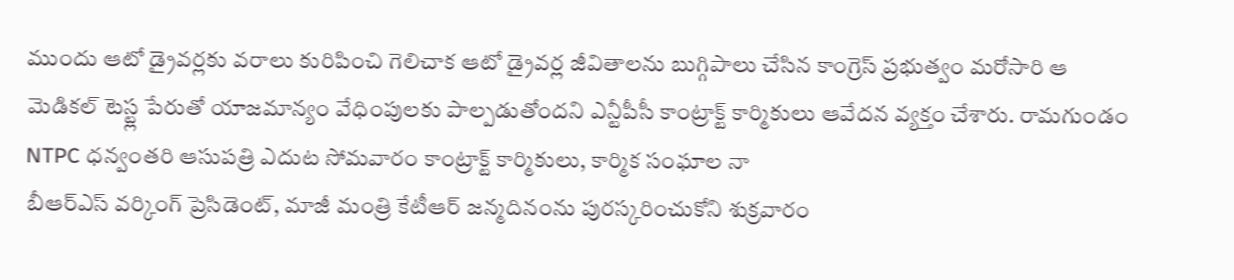ముందు ఆటో డ్రైవర్లకు వరాలు కురిపించి గెలిచాక ఆటో డ్రైవర్ల జీవితాలను బుగ్గిపాలు చేసిన కాంగ్రెస్ ప్రభుత్వం మరోసారి ఆ
మెడికల్ టెస్ట్ల పేరుతో యాజమాన్యం వేధింపులకు పాల్పడుతోందని ఎన్టీపీసీ కాంట్రాక్ట్ కార్మికులు ఆవేదన వ్యక్తం చేశారు. రామగుండం NTPC ధన్వంతరి ఆసుపత్రి ఎదుట సోమవారం కాంట్రాక్ట్ కార్మికులు, కార్మిక సంఘాల నా
బీఆర్ఎస్ వర్కింగ్ ప్రెసిడెంట్, మాజీ మంత్రి కేటీఆర్ జన్మదినంను పురస్కరించుకోని శుక్రవారం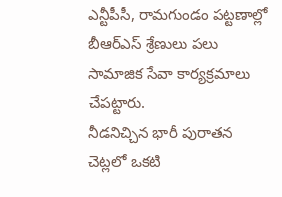ఎన్టీపీసీ, రామగుండం పట్టణాల్లో బీఆర్ఎస్ శ్రేణులు పలు సామాజిక సేవా కార్యక్రమాలు చేపట్టారు.
నీడనిచ్చిన భారీ పురాతన చెట్లలో ఒకటి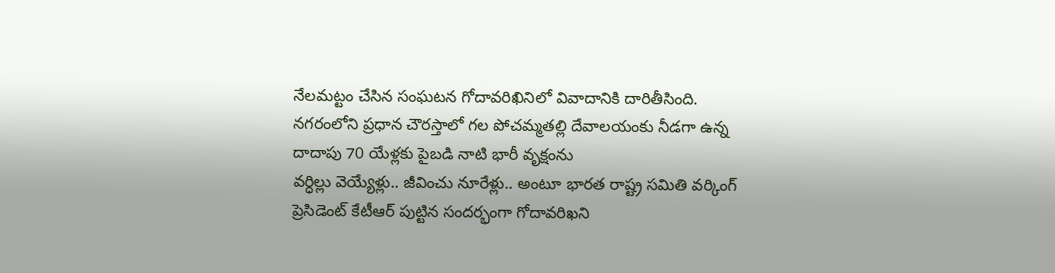నేలమట్టం చేసిన సంఘటన గోదావరిఖినిలో వివాదానికి దారితీసింది. నగరంలోని ప్రధాన చౌరస్తాలో గల పోచమ్మతల్లి దేవాలయంకు నీడగా ఉన్న దాదాపు 70 యేళ్లకు పైబడి నాటి భారీ వృక్షంను
వర్ధిల్లు వెయ్యేళ్లు.. జీవించు నూరేళ్లు.. అంటూ భారత రాష్ట్ర సమితి వర్కింగ్ ప్రెసిడెంట్ కేటీఆర్ పుట్టిన సందర్భంగా గోదావరిఖని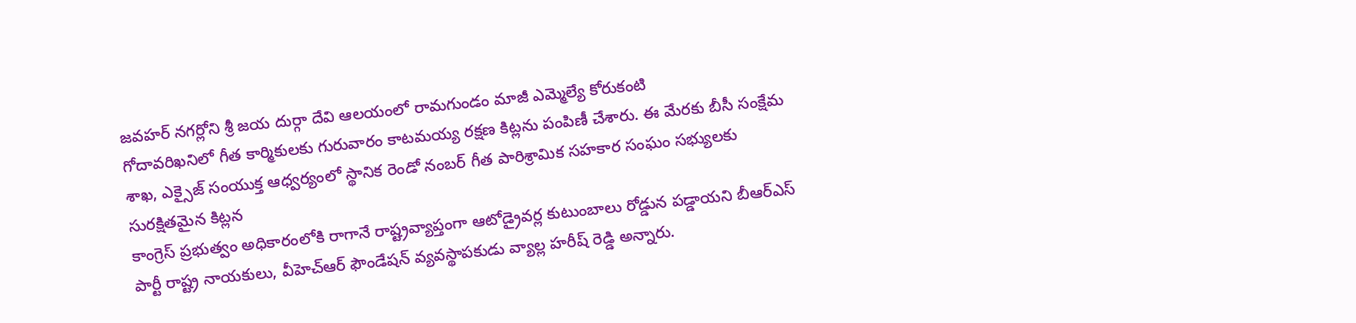జవహర్ నగర్లోని శ్రీ జయ దుర్గా దేవి ఆలయంలో రామగుండం మాజీ ఎమ్మెల్యే కోరుకంటి
గోదావరిఖనిలో గీత కార్మికులకు గురువారం కాటమయ్య రక్షణ కిట్లను పంపిణీ చేశారు. ఈ మేరకు బీసీ సంక్షేమ శాఖ, ఎక్సైజ్ సంయుక్త ఆధ్వర్యంలో స్థానిక రెండో నంబర్ గీత పారిశ్రామిక సహకార సంఘం సభ్యులకు సురక్షితమైన కిట్లన
కాంగ్రెస్ ప్రభుత్వం అధికారంలోకి రాగానే రాష్ట్రవ్యాప్తంగా ఆటోడ్రైవర్ల కుటుంబాలు రోడ్డున పడ్డాయని బీఆర్ఎస్ పార్టీ రాష్ట్ర నాయకులు, వీహెచ్ఆర్ ఫౌండేషన్ వ్యవస్థాపకుడు వ్యాల్ల హరీష్ రెడ్డి అన్నారు.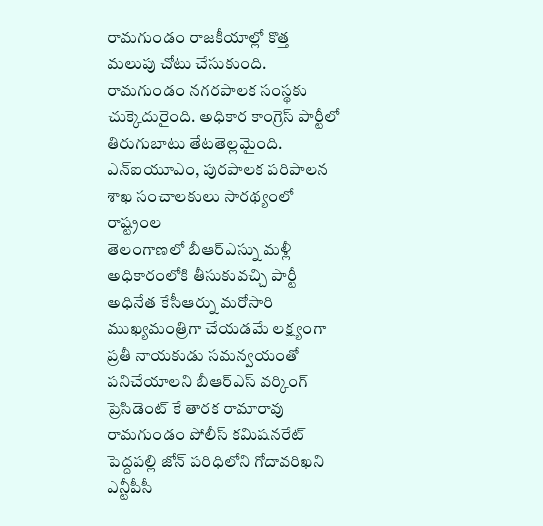రామగుండం రాజకీయాల్లో కొత్త మలుపు చోటు చేసుకుంది. రామగుండం నగరపాలక సంస్థకు చుక్కెదురైంది. అధికార కాంగ్రెస్ పార్టీలో తిరుగుబాటు తేటతెల్లమైంది. ఎన్ఐయూఎం, పురపాలక పరిపాలన శాఖ సంచాలకులు సారథ్యంలో రాష్ట్రంల
తెలంగాణలో బీఆర్ఎస్ను మళ్లీ అధికారంలోకి తీసుకువచ్చి పార్టీ అధినేత కేసీఆర్ను మరోసారి ముఖ్యమంత్రిగా చేయడమే లక్ష్యంగా ప్రతీ నాయకుడు సమన్వయంతో పనిచేయాలని బీఆర్ఎస్ వర్కింగ్ ప్రెసిడెంట్ కే తారక రామారావు
రామగుండం పోలీస్ కమిషనరేట్ పెద్దపల్లి జోన్ పరిధిలోని గోదావరిఖని ఎన్టీపీసీ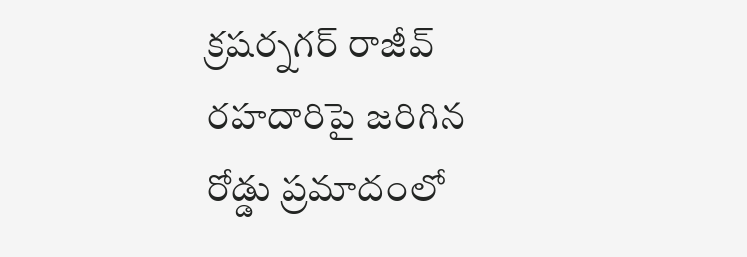క్రషర్నగర్ రాజీవ్ రహదారిపై జరిగిన రోడ్డు ప్రమాదంలో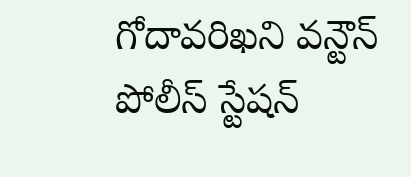గోదావరిఖని వన్టౌన్ పోలీస్ స్టేషన్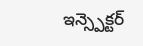ఇన్స్పెక్టర్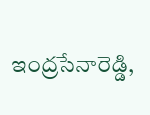ఇంద్రసేనారెడ్డి,